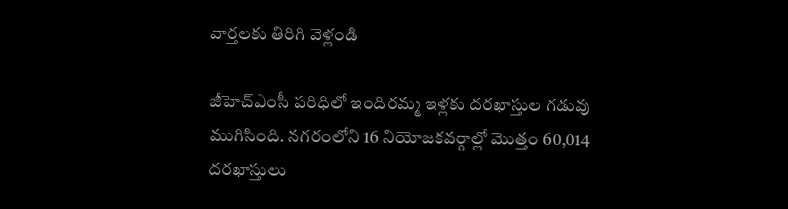వార్తలకు తిరిగి వెళ్లండి

జీహెచ్ఎంసీ పరిధిలో ఇందిరమ్మ ఇళ్లకు దరఖాస్తుల గడువు ముగిసింది. నగరంలోని 16 నియోజకవర్గాల్లో మొత్తం 60,014 దరఖాస్తులు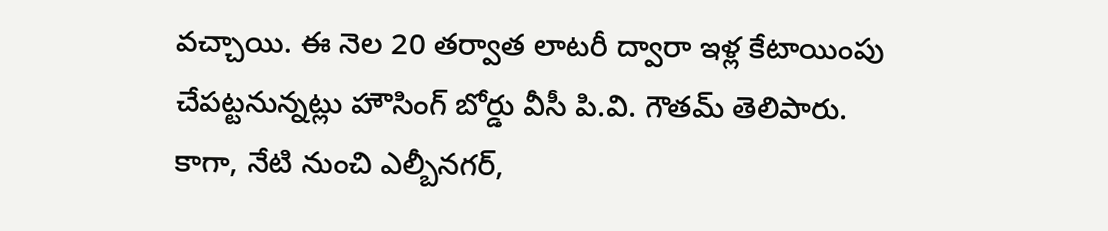వచ్చాయి. ఈ నెల 20 తర్వాత లాటరీ ద్వారా ఇళ్ల కేటాయింపు చేపట్టనున్నట్లు హౌసింగ్ బోర్డు వీసీ పి.వి. గౌతమ్ తెలిపారు.
కాగా, నేటి నుంచి ఎల్బీనగర్,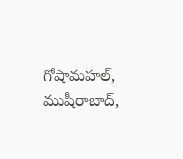గోషామహల్, ముషీరాబాద్,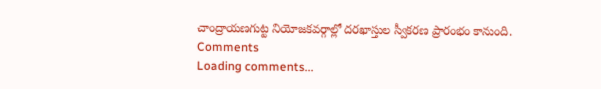చాంద్రాయణగుట్ట నియోజకవర్గాల్లో దరఖాస్తుల స్వీకరణ ప్రారంభం కానుంది.
Comments
Loading comments...